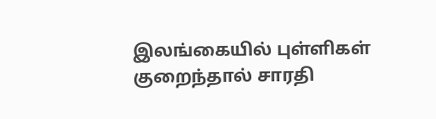இலங்கையில் புள்ளிகள் குறைந்தால் சாரதி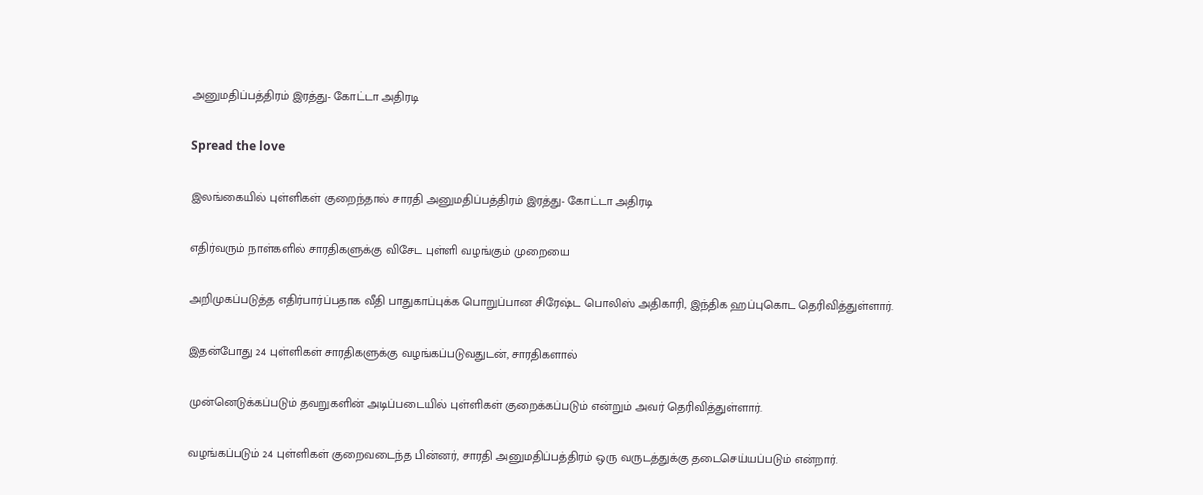அனுமதிப்பத்திரம் இரத்து- கோட்டா அதிரடி

Spread the love

இலங்கையில் புள்ளிகள் குறைந்தால் சாரதி அனுமதிப்பத்திரம் இரத்து- கோட்டா அதிரடி

எதிர்வரும் நாள்களில் சாரதிகளுக்கு விசேட புள்ளி வழங்கும் முறையை

அறிமுகப்படுத்த எதிர்பார்ப்பதாக வீதி பாதுகாப்புக்க பொறுப்பான சிரேஷ்ட பொலிஸ் அதிகாரி, இந்திக ஹப்புகொட தெரிவித்துள்ளார்.

இதன்போது 24 புள்ளிகள் சாரதிகளுக்கு வழங்கப்படுவதுடன், சாரதிகளால்

முன்னெடுக்கப்படும் தவறுகளின் அடிப்படையில் புள்ளிகள் குறைக்கப்படும் என்றும் அவர் தெரிவித்துள்ளார்.

வழங்கப்படும் 24 புள்ளிகள் குறைவடைந்த பின்னர், சாரதி அனுமதிப்பத்திரம் ஒரு வருடத்துக்கு தடைசெய்யப்படும் என்றார்.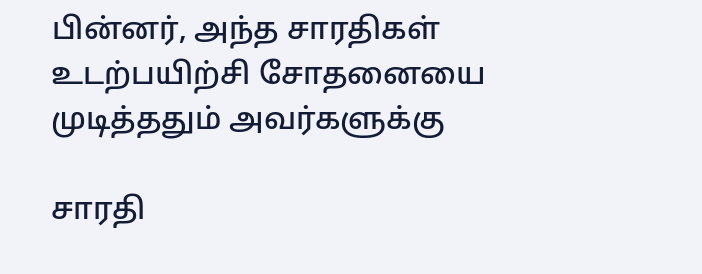பின்னர், அந்த சாரதிகள் உடற்பயிற்சி சோதனையை முடித்ததும் அவர்களுக்கு

சாரதி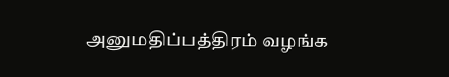அனுமதிப்பத்திரம் வழங்க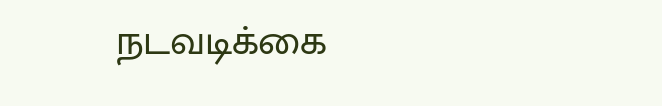நடவடிக்கை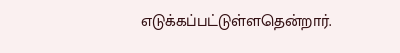எடுக்கப்பட்டுள்ளதென்றார்.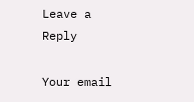Leave a Reply

Your email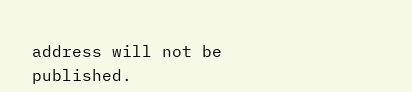address will not be published.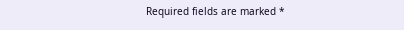Required fields are marked *